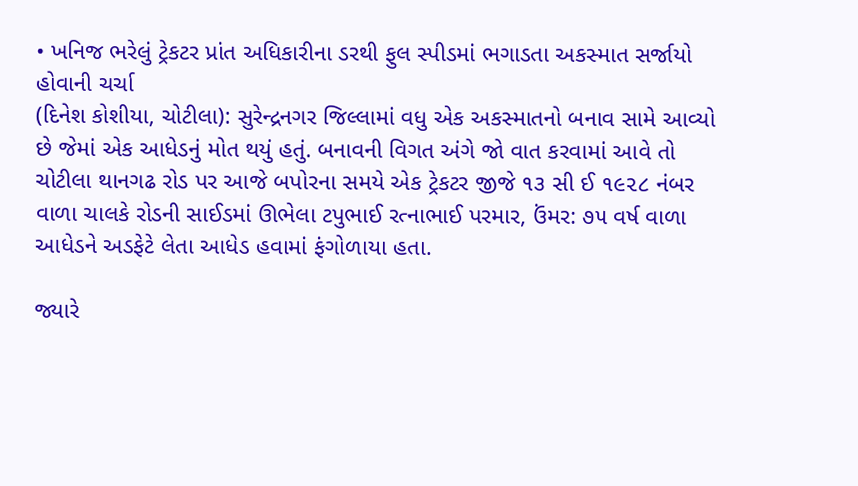• ખનિજ ભરેલું ટ્રેકટર પ્રાંત અધિકારીના ડરથી ફુલ સ્પીડમાં ભગાડતા અકસ્માત સર્જાયો હોવાની ચર્ચા
(દિનેશ કોશીયા, ચોટીલા): સુરેન્દ્રનગર જિલ્લામાં વધુ એક અકસ્માતનો બનાવ સામે આવ્યો છે જેમાં એક આધેડનું મોત થયું હતું. બનાવની વિગત અંગે જો વાત કરવામાં આવે તો ચોટીલા થાનગઢ રોડ પર આજે બપોરના સમયે એક ટ્રેકટર જીજે ૧૩ સી ઈ ૧૯૨૮ નંબર વાળા ચાલકે રોડની સાઈડમાં ઊભેલા ટપુભાઈ રત્નાભાઈ પરમાર, ઉંમર: ૭૫ વર્ષ વાળા આધેડને અડફેટે લેતા આધેડ હવામાં ફંગોળાયા હતા.

જ્યારે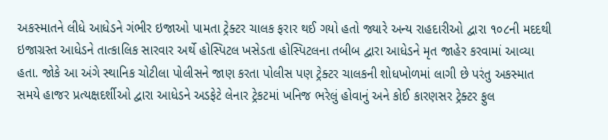અકસ્માતને લીધે આધેડને ગંભીર ઇજાઓ પામતા ટ્રેક્ટર ચાલક ફરાર થઈ ગયો હતો જ્યારે અન્ય રાહદારીઓ દ્વારા ૧૦૮ની મદદથી ઇજાગ્રસ્ત આધેડને તાત્કાલિક સારવાર અર્થે હોસ્પિટલ ખસેડતા હોસ્પિટલના તબીબ દ્વારા આધેડને મૃત જાહેર કરવામાં આવ્યા હતા. જોકે આ અંગે સ્થાનિક ચોટીલા પોલીસને જાણ કરતા પોલીસ પણ ટ્રેક્ટર ચાલકની શોધખોળમાં લાગી છે પરંતુ અકસ્માત સમયે હાજર પ્રત્યક્ષદર્શીઓ દ્વારા આધેડને અડફેટે લેનાર ટ્રેકટમાં ખનિજ ભરેલું હોવાનું અને કોઈ કારણસર ટ્રેક્ટર ફુલ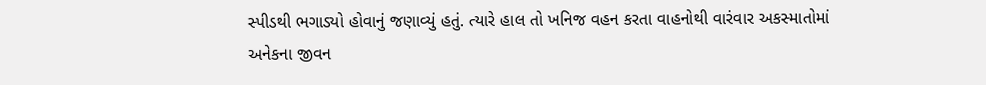સ્પીડથી ભગાડ્યો હોવાનું જણાવ્યું હતું. ત્યારે હાલ તો ખનિજ વહન કરતા વાહનોથી વારંવાર અકસ્માતોમાં અનેકના જીવન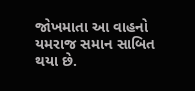જોખમાતા આ વાહનો યમરાજ સમાન સાબિત થયા છે.